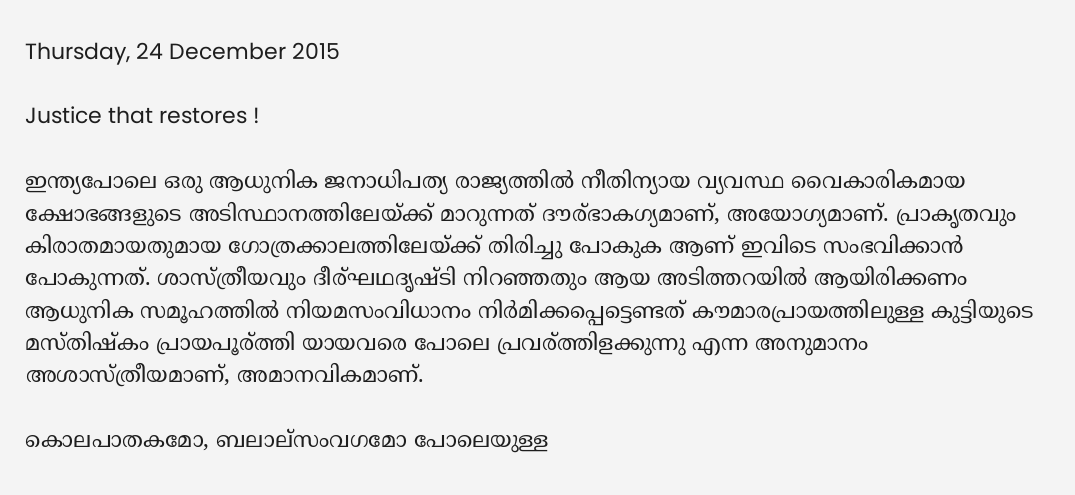Thursday, 24 December 2015

Justice that restores !

ഇന്ത്യപോലെ ഒരു ആധുനിക ജനാധിപത്യ രാജ്യത്തില്‍ നീതിന്യായ വ്യവസ്ഥ വൈകാരികമായ ക്ഷോഭങ്ങളുടെ അടിസ്ഥാനത്തിലേയ്ക്ക് മാറുന്നത് ദൗര്ഭാകഗ്യമാണ്, അയോഗ്യമാണ്. പ്രാകൃതവും കിരാതമായതുമായ ഗോത്രക്കാലത്തിലേയ്ക്ക് തിരിച്ചു പോകുക ആണ് ഇവിടെ സംഭവിക്കാന്‍ പോകുന്നത്. ശാസ്ത്രീയവും ദീര്ഘഥദൃഷ്ടി നിറഞ്ഞതും ആയ അടിത്തറയില്‍ ആയിരിക്കണം ആധുനിക സമൂഹത്തില്‍ നിയമസംവിധാനം നിര്‍മിക്കപ്പെട്ടെണ്ടത് കൗമാരപ്രായത്തിലുള്ള കുട്ടിയുടെ മസ്‌തിഷ്‌കം പ്രായപൂര്ത്തി യായവരെ പോലെ പ്രവര്ത്തിളക്കുന്നു എന്ന അനുമാനം അശാസ്ത്രീയമാണ്, അമാനവികമാണ്.

കൊലപാതകമോ, ബലാല്സംവഗമോ പോലെയുള്ള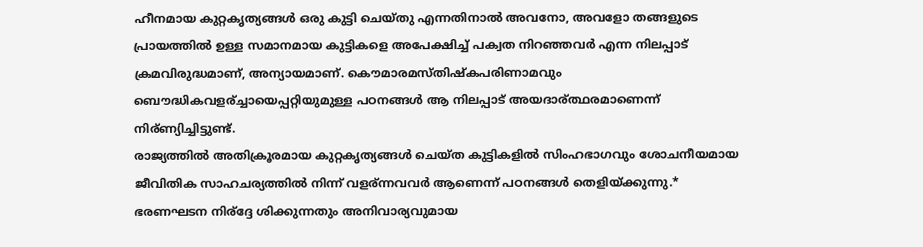ഹീനമായ കുറ്റകൃത്യങ്ങള്‍ ഒരു കുട്ടി ചെയ്തു എന്നതിനാല്‍ അവനോ, അവളോ തങ്ങളുടെ പ്രായത്തില്‍ ഉള്ള സമാനമായ കുട്ടികളെ അപേക്ഷിച്ച് പക്വത നിറഞ്ഞവര്‍ എന്ന നിലപ്പാട് ക്രമവിരുദ്ധമാണ്, അന്യായമാണ്. കൌമാരമസ്തിഷ്കപരിണാമവും ബൌദ്ധികവളര്ച്ചായെപ്പറ്റിയുമുള്ള പഠനങ്ങള്‍ ആ നിലപ്പാട് അയദാര്ത്ഥരമാണെന്ന് നിര്ണ്യിച്ചിട്ടുണ്ട്.
രാജ്യത്തില്‍ അതിക്രൂരമായ കുറ്റകൃത്യങ്ങള്‍ ചെയ്ത കുട്ടികളില്‍ സിംഹഭാഗവും ശോചനീയമായ ജീവിതിക സാഹചര്യത്തില്‍ നിന്ന് വളര്ന്നവവര്‍ ആണെന്ന് പഠനങ്ങള്‍ തെളിയ്ക്കുന്നു.* ഭരണഘടന നിര്ദ്ദേ ശിക്കുന്നതും അനിവാര്യവുമായ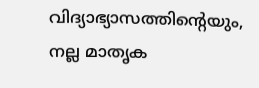വിദ്യാഭ്യാസത്തിന്റെയും, നല്ല മാതൃക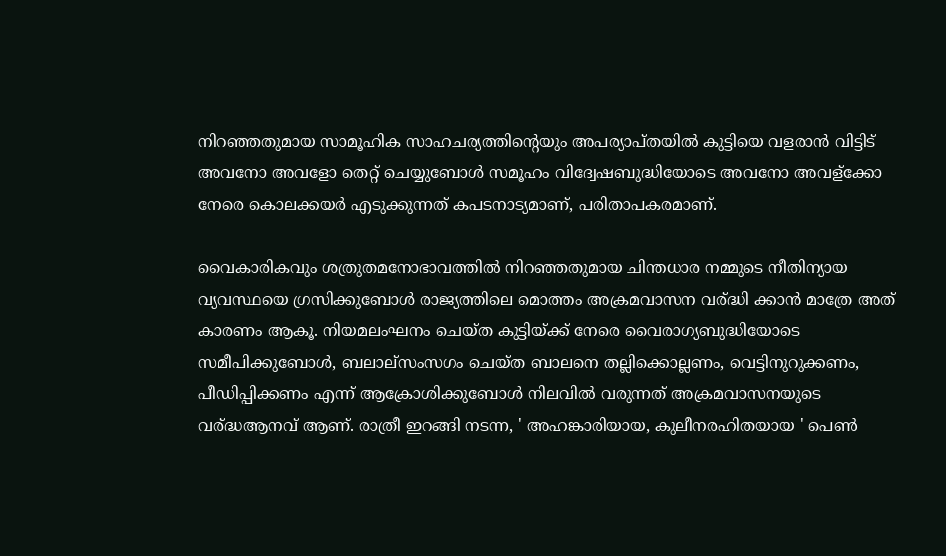നിറഞ്ഞതുമായ സാമൂഹിക സാഹചര്യത്തിന്റെയും അപര്യാപ്‌തയില്‍ കുട്ടിയെ വളരാന്‍ വിട്ടിട് അവനോ അവളോ തെറ്റ് ചെയ്യുബോള്‍ സമൂഹം വിദ്വേഷബുദ്ധിയോടെ അവനോ അവള്ക്കോ നേരെ കൊലക്കയര്‍ എടുക്കുന്നത് കപടനാട്യമാണ്, പരിതാപകരമാണ്.

വൈകാരികവും ശത്രുതമനോഭാവത്തില്‍ നിറഞ്ഞതുമായ ചിന്തധാര നമ്മുടെ നീതിന്യായ വ്യവസ്ഥയെ ഗ്രസിക്കുബോള്‍ രാജ്യത്തിലെ മൊത്തം അക്രമവാസന വര്ദ്ധി ക്കാന്‍ മാത്രേ അത് കാരണം ആകൂ. നിയമലംഘനം ചെയ്ത കുട്ടിയ്ക്ക് നേരെ വൈരാഗ്യബുദ്ധിയോടെ സമീപിക്കുബോള്‍, ബലാല്സംസഗം ചെയ്ത ബാലനെ തല്ലിക്കൊല്ലണം, വെട്ടിനുറുക്കണം, പീഡിപ്പിക്കണം എന്ന് ആക്രോശിക്കുബോള്‍ നിലവില്‍ വരുന്നത് അക്രമവാസനയുടെ വര്ദ്ധആനവ് ആണ്. രാത്രീ ഇറങ്ങി നടന്ന, ' അഹങ്കാരിയായ, കുലീനരഹിതയായ ' പെണ്‍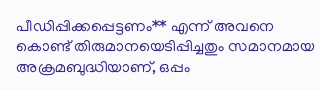പീഡിപ്പിക്കപ്പെട്ടണം** എന്ന് അവനെ കൊണ്ട് തിരുമാനയെടിപ്പിച്ചതും സമാനമായ അക്രമബുദ്ധിയാണ്, ഒപ്പം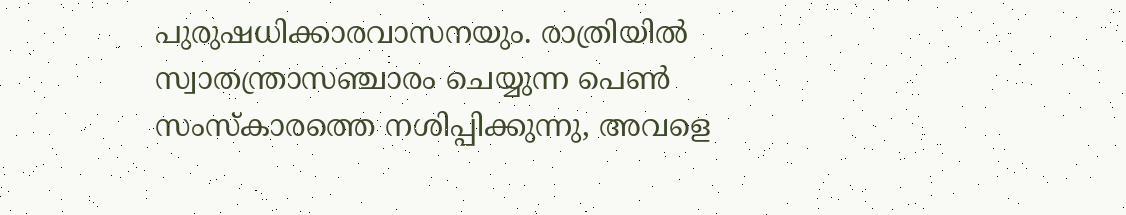പുരുഷധിക്കാരവാസനയും. രാത്രിയില്‍ സ്വാതന്ത്രാസഞ്ചാരം ചെയ്യുന്ന പെണ്‍ സംസ്കാരത്തെ നശിപ്പിക്കുന്നു, അവളെ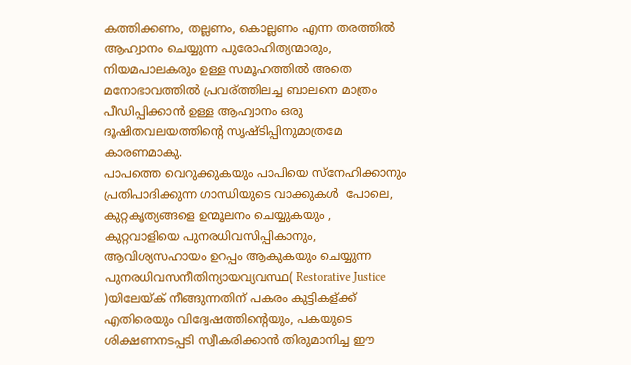കത്തിക്കണം, തല്ലണം, കൊല്ലണം എന്ന തരത്തില്‍ ആഹ്വാനം ചെയ്യുന്ന പുരോഹിത്യന്മാരും, നിയമപാലകരും ഉള്ള സമൂഹത്തില്‍ അതെ മനോഭാവത്തില്‍ പ്രവര്ത്തിലച്ച ബാലനെ മാത്രം പീഡിപ്പിക്കാന്‍ ഉള്ള ആഹ്വാനം ഒരു ദൂഷിതവലയത്തിന്റെ സൃഷ്ടിപ്പിനുമാത്രമേ കാരണമാകു.
പാപത്തെ വെറുക്കുകയും പാപിയെ സ്നേഹിക്കാനും പ്രതിപാദിക്കുന്ന ഗാന്ധിയുടെ വാക്കുകള്‍  പോലെ, കുറ്റകൃത്യങ്ങളെ ഉന്മൂലനം ചെയ്യുകയും , കുറ്റവാളിയെ പുനരധിവസിപ്പികാനും, ആവിശ്യസഹായം ഉറപ്പം ആകുകയും ചെയ്യുന്ന പുനരധിവസനീതിന്യായവ്യവസ്ഥ( Restorative Justice )യിലേയ്ക് നീങ്ങുന്നതിന് പകരം കുട്ടികള്ക്ക് എതിരെയും വിദ്വേഷത്തിന്റെയും, പകയുടെ ശിക്ഷണനടപ്പടി സ്വീകരിക്കാന്‍ തിരുമാനിച്ച ഈ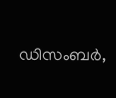ഡിസംബര്‍,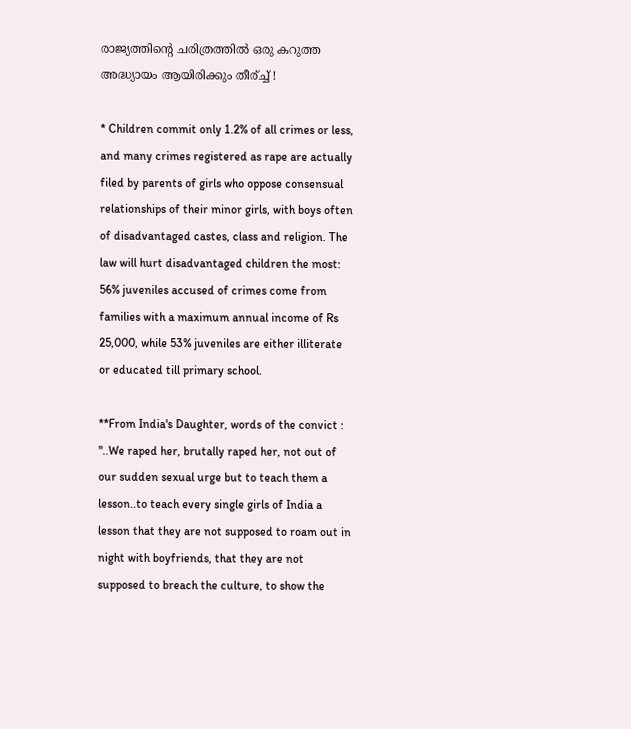രാജ്യത്തിന്റെ ചരിത്രത്തില്‍ ഒരു കറുത്ത അദ്ധ്യായം ആയിരിക്കും തീര്ച്ച് !

* Children commit only 1.2% of all crimes or less, and many crimes registered as rape are actually filed by parents of girls who oppose consensual relationships of their minor girls, with boys often of disadvantaged castes, class and religion. The law will hurt disadvantaged children the most: 56% juveniles accused of crimes come from families with a maximum annual income of Rs 25,000, while 53% juveniles are either illiterate or educated till primary school.

**From India's Daughter, words of the convict : "..We raped her, brutally raped her, not out of our sudden sexual urge but to teach them a lesson..to teach every single girls of India a lesson that they are not supposed to roam out in night with boyfriends, that they are not supposed to breach the culture, to show the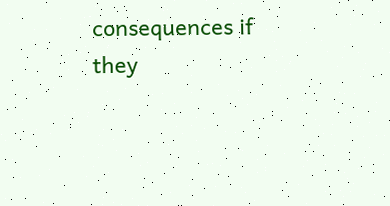consequences if they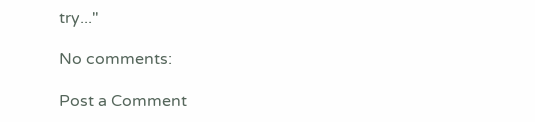try..."

No comments:

Post a Comment